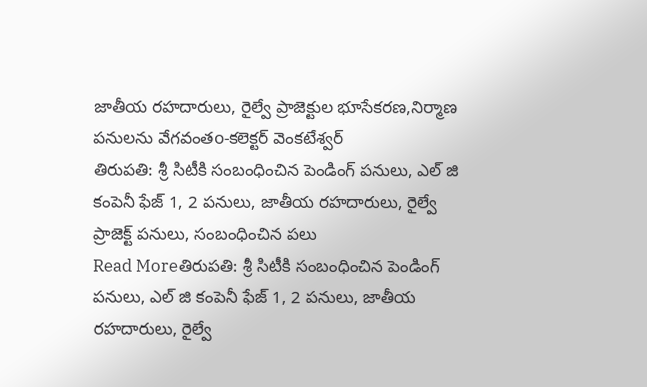జాతీయ రహదారులు, రైల్వే ప్రాజెక్టుల భూసేకరణ,నిర్మాణ పనులను వేగవంతo-కలెక్టర్ వెంకటేశ్వర్
తిరుపతి: శ్రీ సిటీకి సంబంధించిన పెండింగ్ పనులు, ఎల్ జి కంపెనీ ఫేజ్ 1, 2 పనులు, జాతీయ రహదారులు, రైల్వే ప్రాజెక్ట్ పనులు, సంబంధించిన పలు
Read Moreతిరుపతి: శ్రీ సిటీకి సంబంధించిన పెండింగ్ పనులు, ఎల్ జి కంపెనీ ఫేజ్ 1, 2 పనులు, జాతీయ రహదారులు, రైల్వే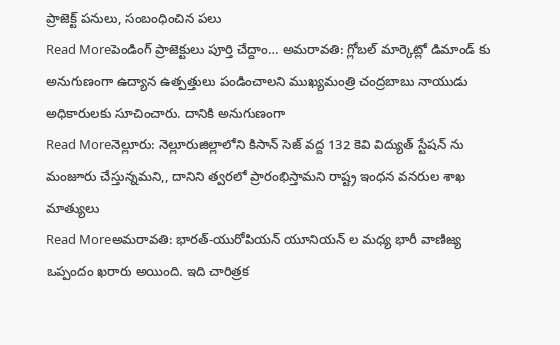ప్రాజెక్ట్ పనులు, సంబంధించిన పలు
Read Moreపెండింగ్ ప్రాజెక్టులు పూర్తి చేద్దాం… అమరావతి: గ్లోబల్ మార్కెట్లో డిమాండ్ కు అనుగుణంగా ఉద్యాన ఉత్పత్తులు పండించాలని ముఖ్యమంత్రి చంద్రబాబు నాయుడు అధికారులకు సూచించారు. దానికి అనుగుణంగా
Read Moreనెల్లూరు: నెల్లూరుజిల్లాలోని కిసాన్ సెజ్ వద్ద 132 కెవి విద్యుత్ స్టేషన్ ను మంజూరు చేస్తున్నమని,, దానిని త్వరలో ప్రారంభిస్తామని రాష్ట్ర ఇంధన వనరుల శాఖ మాత్యులు
Read Moreఅమరావతి: భారత్-యురోపియన్ యూనియన్ ల మధ్య భారీ వాణిజ్య ఒప్పందం ఖరారు అయింది. ఇది చారిత్రక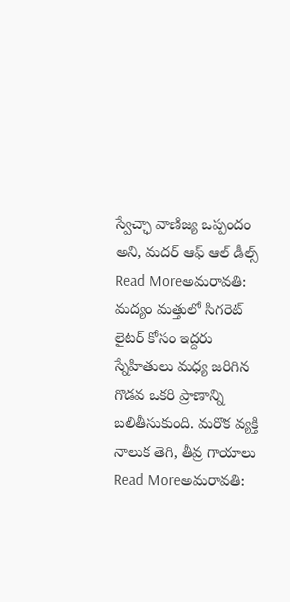స్వేచ్ఛా వాణిజ్య ఒప్పందం అని, మదర్ ఆఫ్ ఆల్ డీల్స్
Read Moreఅమరావతి: మద్యం మత్తులో సిగరెట్ లైటర్ కోసం ఇద్దరు స్నేహితులు మధ్య జరిగిన గొడవ ఒకరి ప్రాణాన్ని బలితీసుకుంది. మరొక వ్యక్తి నాలుక తెగి, తీవ్ర గాయాలు
Read Moreఅమరావతి: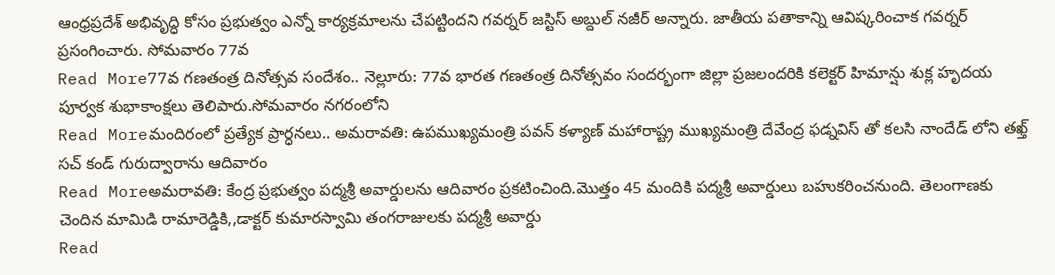ఆంధ్రప్రదేశ్ అభివృద్ధి కోసం ప్రభుత్వం ఎన్నో కార్యక్రమాలను చేపట్టిందని గవర్నర్ జస్టిస్ అబ్దుల్ నజీర్ అన్నారు. జాతీయ పతాకాన్ని ఆవిష్కరించాక గవర్నర్ ప్రసంగించారు. సోమవారం 77వ
Read More77వ గణతంత్ర దినోత్సవ సందేశం.. నెల్లూరు: 77వ భారత గణతంత్ర దినోత్సవం సందర్భంగా జిల్లా ప్రజలందరికి కలెక్టర్ హిమాన్షు శుక్ల హృదయ పూర్వక శుభాకాంక్షలు తెలిపారు.సోమవారం నగరంలోని
Read Moreమందిరంలో ప్రత్యేక ప్రార్ధనలు.. అమరావతి: ఉపముఖ్యమంత్రి పవన్ కళ్యాణ్ మహారాష్ట్ర ముఖ్యమంత్రి దేవేంద్ర ఫడ్నవిస్ తో కలసి నాందేడ్ లోని తఖ్త్ సచ్ కండ్ గురుద్వారాను ఆదివారం
Read Moreఅమరావతి: కేంద్ర ప్రభుత్వం పద్మశ్రీ అవార్డులను ఆదివారం ప్రకటించింది.మొత్తం 45 మందికి పద్మశ్రీ అవార్డులు బహుకరించనుంది. తెలంగాణకు చెందిన మామిడి రామారెడ్డికి,,డాక్టర్ కుమారస్వామి తంగరాజులకు పద్మశ్రీ అవార్డు
Read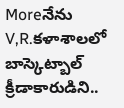Moreనేను V,R.కళాశాలలో బాస్కెట్బాల్ క్రీడాకారుడిని..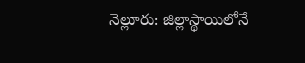నెల్లూరు: జిల్లాస్థాయిలోనే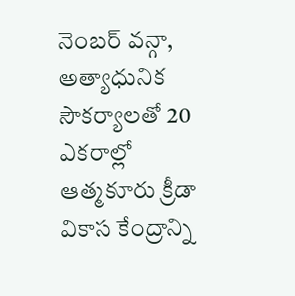నెంబర్ వన్గా, అత్యాధునిక సౌకర్యాలతో 20 ఎకరాల్లో ఆత్మకూరు క్రీడా వికాస కేంద్రాన్ని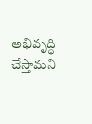అభివృద్ధి చేస్తామని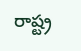రాష్ట్ర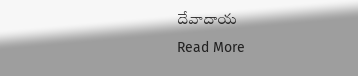దేవాదాయ
Read More